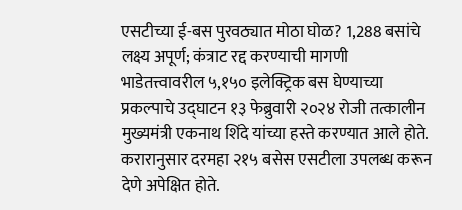एसटीच्या ई-बस पुरवठ्यात मोठा घोळ? 1,288 बसांचे लक्ष्य अपूर्ण; कंत्राट रद्द करण्याची मागणी
भाडेतत्त्वावरील ५,१५० इलेक्ट्रिक बस घेण्याच्या प्रकल्पाचे उद्घाटन १३ फेब्रुवारी २०२४ रोजी तत्कालीन मुख्यमंत्री एकनाथ शिंदे यांच्या हस्ते करण्यात आले होते. करारानुसार दरमहा २१५ बसेस एसटीला उपलब्ध करून देणे अपेक्षित होते.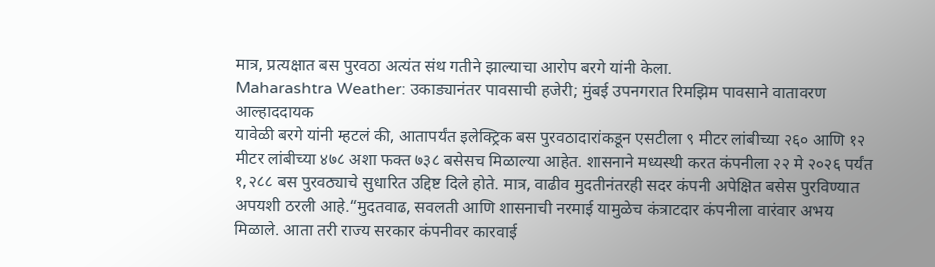मात्र, प्रत्यक्षात बस पुरवठा अत्यंत संथ गतीने झाल्याचा आरोप बरगे यांनी केला.
Maharashtra Weather: उकाड्यानंतर पावसाची हजेरी; मुंबई उपनगरात रिमझिम पावसाने वातावरण आल्हाददायक
यावेळी बरगे यांनी म्हटलं की, आतापर्यंत इलेक्ट्रिक बस पुरवठादारांकडून एसटीला ९ मीटर लांबीच्या २६० आणि १२ मीटर लांबीच्या ४७८ अशा फक्त ७३८ बसेसच मिळाल्या आहेत. शासनाने मध्यस्थी करत कंपनीला २२ मे २०२६ पर्यंत १,२८८ बस पुरवठ्याचे सुधारित उद्दिष्ट दिले होते. मात्र, वाढीव मुदतीनंतरही सदर कंपनी अपेक्षित बसेस पुरविण्यात अपयशी ठरली आहे.“मुदतवाढ, सवलती आणि शासनाची नरमाई यामुळेच कंत्राटदार कंपनीला वारंवार अभय मिळाले. आता तरी राज्य सरकार कंपनीवर कारवाई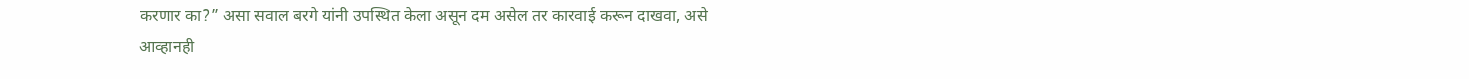करणार का?” असा सवाल बरगे यांनी उपस्थित केला असून दम असेल तर कारवाई करून दाखवा, असे आव्हानही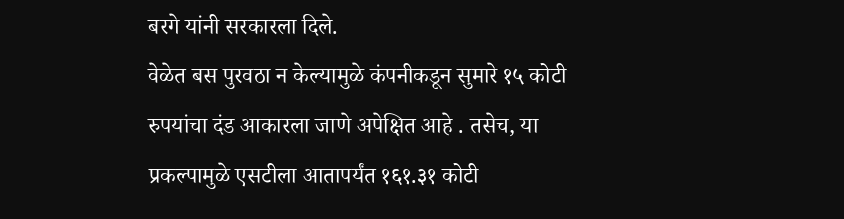बरगे यांनी सरकारला दिले.
वेळेत बस पुरवठा न केल्यामुळे कंपनीकडून सुमारे १५ कोटी रुपयांचा दंड आकारला जाणे अपेक्षित आहे . तसेच, या प्रकल्पामुळे एसटीला आतापर्यंत १६१.३१ कोटी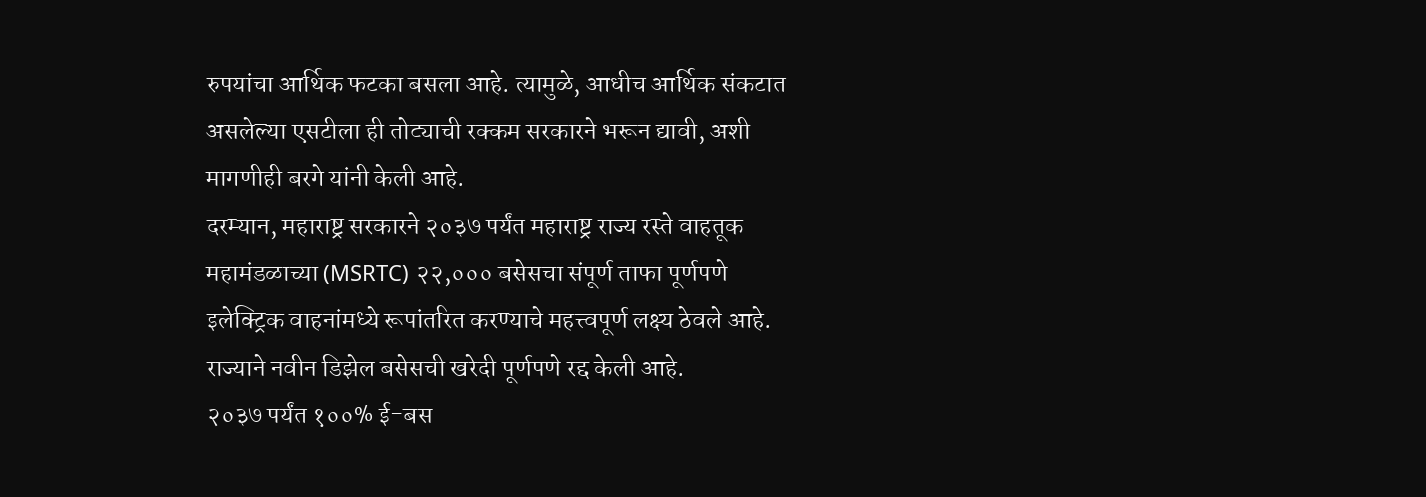रुपयांचा आर्थिक फटका बसला आहे. त्यामुळे, आधीच आर्थिक संकटात असलेल्या एसटीला ही तोट्याची रक्कम सरकारने भरून द्यावी, अशी मागणीही बरगे यांनी केली आहे.
दरम्यान, महाराष्ट्र सरकारने २०३७ पर्यंत महाराष्ट्र राज्य रस्ते वाहतूक महामंडळाच्या (MSRTC) २२,००० बसेसचा संपूर्ण ताफा पूर्णपणे इलेक्ट्रिक वाहनांमध्ये रूपांतरित करण्याचे महत्त्वपूर्ण लक्ष्य ठेवले आहे. राज्याने नवीन डिझेल बसेसची खरेदी पूर्णपणे रद्द केली आहे.
२०३७ पर्यंत १००% ई-बस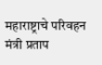महाराष्ट्राचे परिवहन मंत्री प्रताप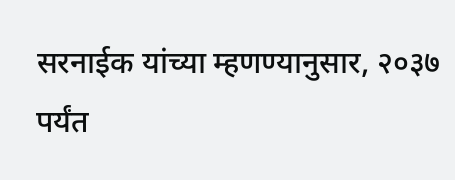सरनाईक यांच्या म्हणण्यानुसार, २०३७ पर्यंत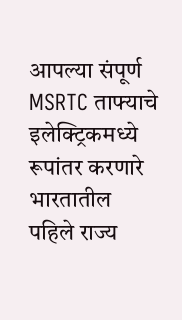आपल्या संपूर्ण MSRTC ताफ्याचे इलेक्ट्रिकमध्ये रूपांतर करणारे भारतातील पहिले राज्य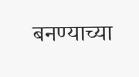बनण्याच्या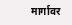मार्गावर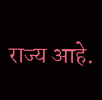राज्य आहे.